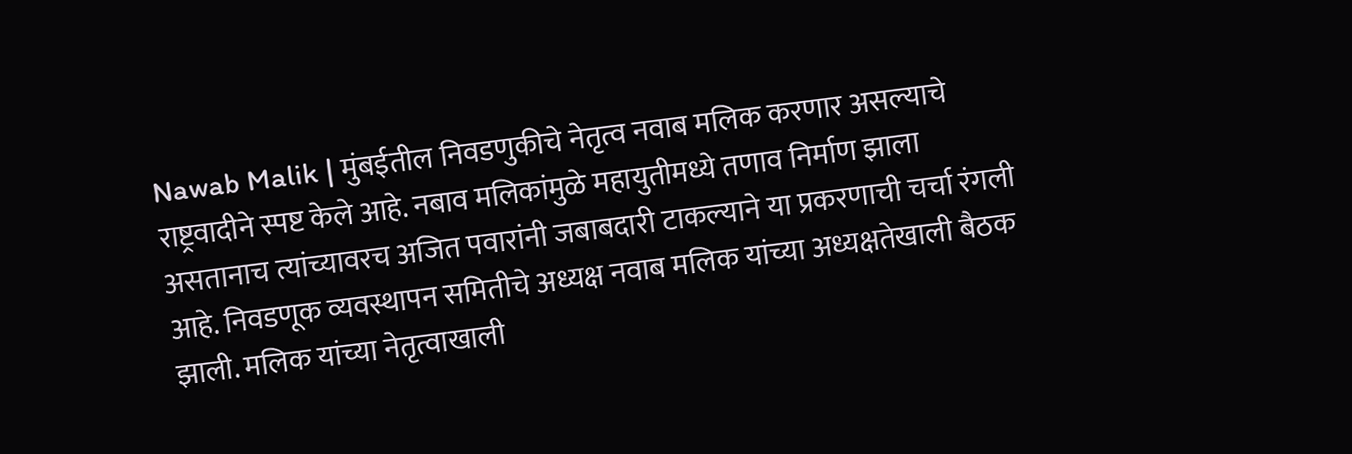Nawab Malik | मुंबईतील निवडणुकीचे नेतृत्व नवाब मलिक करणार असल्याचे राष्ट्रवादीने स्पष्ट केले आहे. नबाव मलिकांमुळे महायुतीमध्ये तणाव निर्माण झाला असतानाच त्यांच्यावरच अजित पवारांनी जबाबदारी टाकल्याने या प्रकरणाची चर्चा रंगली आहे. निवडणूक व्यवस्थापन समितीचे अध्यक्ष नवाब मलिक यांच्या अध्यक्षतेखाली बैठक झाली. मलिक यांच्या नेतृत्वाखाली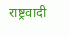राष्ट्रवादी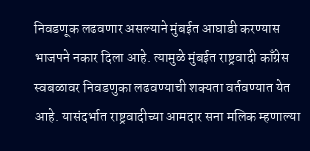निवडणूक लढवणार असल्याने मुंबईत आघाडी करण्यास भाजपने नकार दिला आहे. त्यामुळे मुंबईत राष्ट्रवादी काँग्रेस स्वबळावर निवडणुका लढवण्याची शक्यता वर्तवण्यात येत आहे. यासंदर्भात राष्ट्रवादीच्या आमदार सना मलिक म्हणाल्या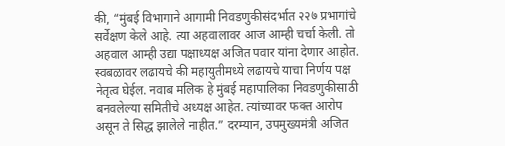की, “मुंबई विभागाने आगामी निवडणुकीसंदर्भात २२७ प्रभागांचे सर्वेक्षण केले आहे. त्या अहवालावर आज आम्ही चर्चा केली. तो अहवाल आम्ही उद्या पक्षाध्यक्ष अजित पवार यांना देणार आहोत. स्वबळावर लढायचे की महायुतीमध्ये लढायचे याचा निर्णय पक्ष नेतृत्व घेईल. नवाब मलिक हे मुंबई महापालिका निवडणुकीसाठी बनवलेल्या समितीचे अध्यक्ष आहेत. त्यांच्यावर फक्त आरोप असून ते सिद्ध झालेले नाहीत.” दरम्यान, उपमुख्यमंत्री अजित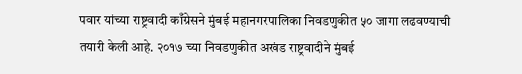पवार यांच्या राष्ट्रवादी काँग्रेसने मुंबई महानगरपालिका निवडणुकीत ५० जागा लढवण्याची तयारी केली आहे. २०१७ च्या निवडणुकीत अखंड राष्ट्रवादीने मुंबई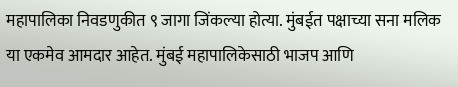महापालिका निवडणुकीत ९ जागा जिंकल्या होत्या. मुंबईत पक्षाच्या सना मलिक या एकमेव आमदार आहेत. मुंबई महापालिकेसाठी भाजप आणि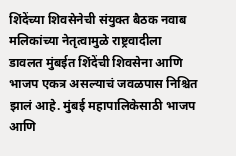शिंदेंच्या शिवसेनेची संयुक्त बैठक नवाब मलिकांच्या नेतृत्वामुळे राष्ट्रवादीला डावलत मुंबईत शिंदेंची शिवसेना आणि भाजप एकत्र असल्याचं जवळपास निश्चित झालं आहे. मुंबई महापालिकेसाठी भाजप आणि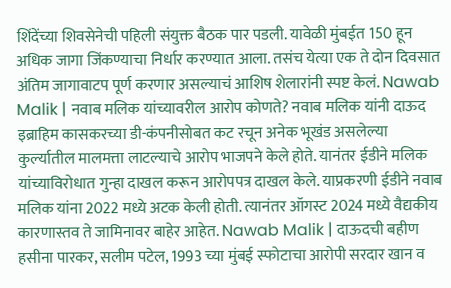शिंदेंच्या शिवसेनेची पहिली संयुक्त बैठक पार पडली. यावेळी मुंबईत 150 हून अधिक जागा जिंकण्याचा निर्धार करण्यात आला. तसंच येत्या एक ते दोन दिवसात अंतिम जागावाटप पूर्ण करणार असल्याचं आशिष शेलारांनी स्पष्ट केलं. Nawab Malik | नवाब मलिक यांच्यावरील आरोप कोणते? नवाब मलिक यांनी दाऊद इब्राहिम कासकरच्या डी-कंपनीसोबत कट रचून अनेक भूखंड असलेल्या कुर्ल्यातील मालमत्ता लाटल्याचे आरोप भाजपने केले होते. यानंतर ईडीने मलिक यांच्याविरोधात गुन्हा दाखल करून आरोपपत्र दाखल केले. याप्रकरणी ईडीने नवाब मलिक यांना 2022 मध्ये अटक केली होती. त्यानंतर ऑगस्ट 2024 मध्ये वैद्यकीय कारणास्तव ते जामिनावर बाहेर आहेत. Nawab Malik | दाऊदची बहीण हसीना पारकर, सलीम पटेल, 1993 च्या मुंबई स्फोटाचा आरोपी सरदार खान व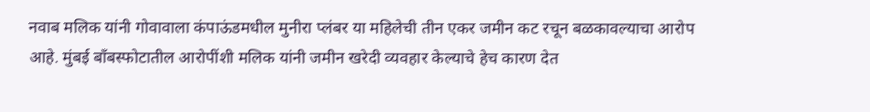नवाब मलिक यांनी गोवावाला कंपाऊंडमधील मुनीरा प्लंबर या महिलेची तीन एकर जमीन कट रचून बळकावल्याचा आरोप आहे. मुंबई बाँबस्फोटातील आरोपींशी मलिक यांनी जमीन खरेदी व्यवहार केल्याचे हेच कारण देत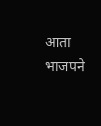आता भाजपने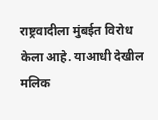राष्ट्रवादीला मुंबईत विरोध केला आहे. याआधी देखील मलिक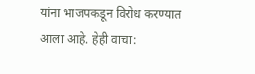यांना भाजपकडून विरोध करण्यात आला आहे. हेही वाचा: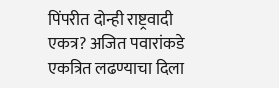पिंपरीत दोन्ही राष्ट्रवादी एकत्र? अजित पवारांकडे एकत्रित लढण्याचा दिला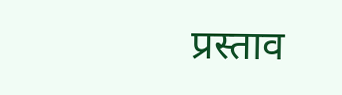प्रस्ताव